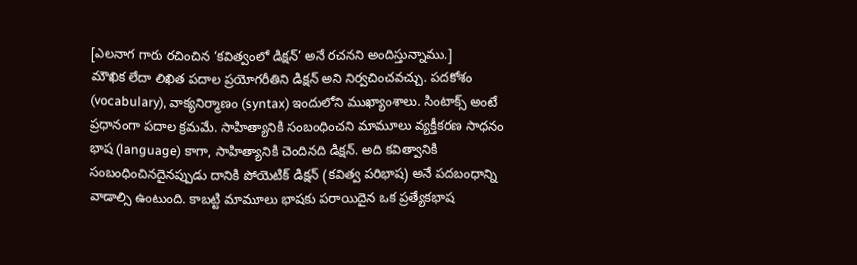[ఎలనాగ గారు రచించిన ‘కవిత్వంలో డిక్షన్’ అనే రచనని అందిస్తున్నాము.]
మౌఖిక లేదా లిఖిత పదాల ప్రయోగరీతిని డిక్షన్ అని నిర్వచించవచ్చు. పదకోశం (vocabulary), వాక్యనిర్మాణం (syntax) ఇందులోని ముఖ్యాంశాలు. సింటాక్స్ అంటే ప్రధానంగా పదాల క్రమమే. సాహిత్యానికి సంబంధించని మామూలు వ్యక్తీకరణ సాధనం భాష (language) కాగా, సాహిత్యానికి చెందినది డిక్షన్. అది కవిత్వానికి సంబంధించినదైనప్పుడు దానికి పోయెటిక్ డిక్షన్ (కవిత్వ పరిభాష) అనే పదబంధాన్ని వాడాల్సి ఉంటుంది. కాబట్టి మామూలు భాషకు పరాయిదైన ఒక ప్రత్యేకభాష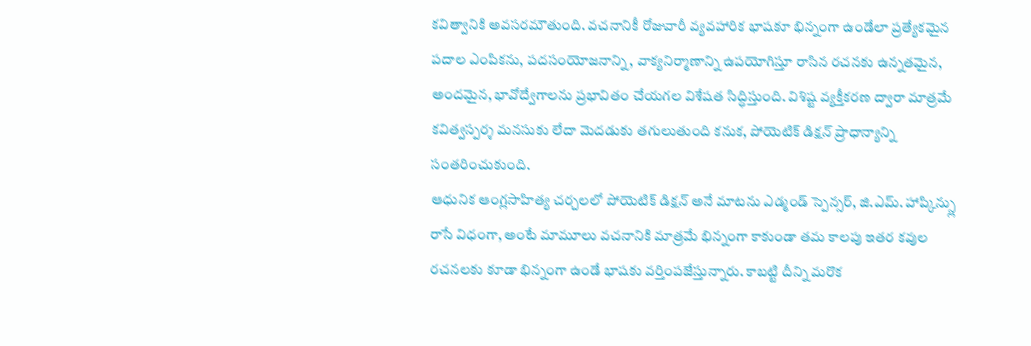కవిత్వానికి అవసరమౌతుంది. వచనానికీ రోజువారీ వ్యవహారిక భాషకూ భిన్నంగా ఉండేలా ప్రత్యేకమైన పదాల ఎంపికను, పదసంయోజనాన్ని, వాక్యనిర్మాణాన్ని ఉపయోగిస్తూ రాసిన రచనకు ఉన్నతమైన, అందమైన, భావోద్వేగాలను ప్రభావితం చేయగల విశేషత సిద్ధిస్తుంది. విశిష్ట వ్యక్తీకరణ ద్వారా మాత్రమే కవిత్వస్పర్శ మనసుకు లేదా మెదడుకు తగులుతుంది కనుక, పోయెటిక్ డిక్షన్ ప్రాధాన్యాన్ని సంతరించుకుంది.
ఆధునిక ఆంగ్లసాహిత్య చర్చలలో పోయెటిక్ డిక్షన్ అనే మాటను ఎడ్మండ్ స్పెన్సర్, జి.ఎమ్. హాప్కిన్స్లు రాసే విధంగా, అంటే మామూలు వచనానికి మాత్రమే భిన్నంగా కాకుండా తమ కాలపు ఇతర కవుల రచనలకు కూడా భిన్నంగా ఉండే భాషకు వర్తింపజేస్తున్నారు. కాబట్టి దీన్ని మరొక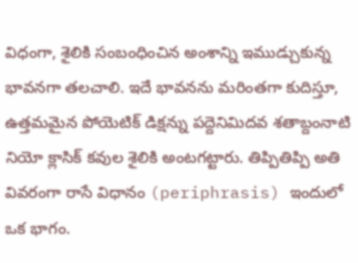విధంగా, శైలికి సంబంధించిన అంశాన్ని ఇముడ్చుకున్న భావనగా తలచాలి. ఇదే భావనను మరింతగా కుదిస్తూ, ఉత్తమమైన పోయెటిక్ డిక్షన్ను పద్దెనిమిదవ శతాబ్దంనాటి నియో క్లాసిక్ కవుల శైలికి అంటగట్టారు. తిప్పితిప్పి అతి వివరంగా రాసే విధానం (periphrasis) ఇందులో ఒక భాగం.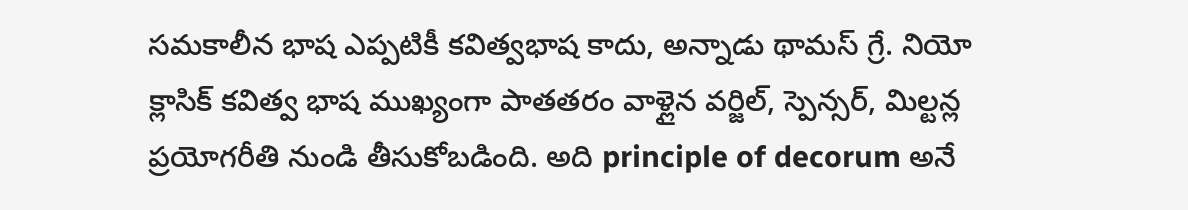సమకాలీన భాష ఎప్పటికీ కవిత్వభాష కాదు, అన్నాడు థామస్ గ్రే. నియో క్లాసిక్ కవిత్వ భాష ముఖ్యంగా పాతతరం వాళ్లైన వర్జిల్, స్పెన్సర్, మిల్టన్ల ప్రయోగరీతి నుండి తీసుకోబడింది. అది principle of decorum అనే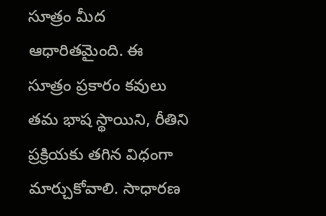సూత్రం మీద ఆధారితమైంది. ఈ సూత్రం ప్రకారం కవులు తమ భాష స్థాయిని, రీతిని ప్రక్రియకు తగిన విధంగా మార్చుకోవాలి. సాధారణ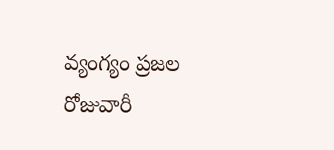వ్యంగ్యం ప్రజల రోజువారీ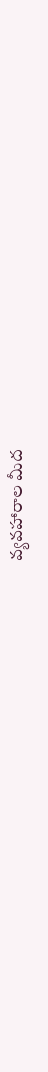వ్యవహారాల మీద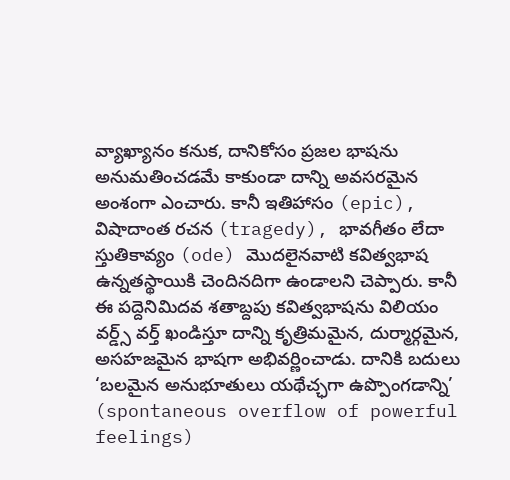వ్యాఖ్యానం కనుక, దానికోసం ప్రజల భాషను అనుమతించడమే కాకుండా దాన్ని అవసరమైన అంశంగా ఎంచారు. కానీ ఇతిహాసం (epic), విషాదాంత రచన (tragedy), భావగీతం లేదా స్తుతికావ్యం (ode) మొదలైనవాటి కవిత్వభాష ఉన్నతస్థాయికి చెందినదిగా ఉండాలని చెప్పారు. కానీ ఈ పద్దెనిమిదవ శతాబ్దపు కవిత్వభాషను విలియం వర్డ్స్ వర్త్ ఖండిస్తూ దాన్ని కృత్రిమమైన, దుర్మార్గమైన, అసహజమైన భాషగా అభివర్ణించాడు. దానికి బదులు ‘బలమైన అనుభూతులు యథేచ్ఛగా ఉప్పొంగడాన్ని’ (spontaneous overflow of powerful feelings)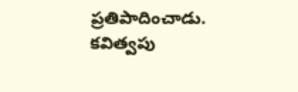ప్రతిపాదించాడు.
కవిత్వపు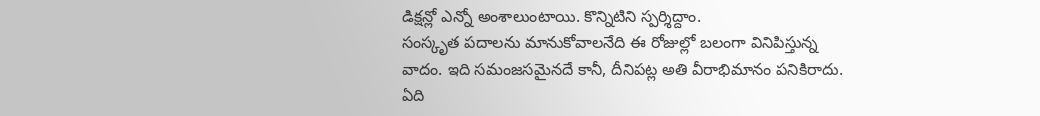డిక్షన్లో ఎన్నో అంశాలుంటాయి. కొన్నిటిని స్పర్శిద్దాం.
సంస్కృత పదాలను మానుకోవాలనేది ఈ రోజుల్లో బలంగా వినిపిస్తున్న వాదం. ఇది సమంజసమైనదే కానీ, దీనిపట్ల అతి వీరాభిమానం పనికిరాదు. ఏది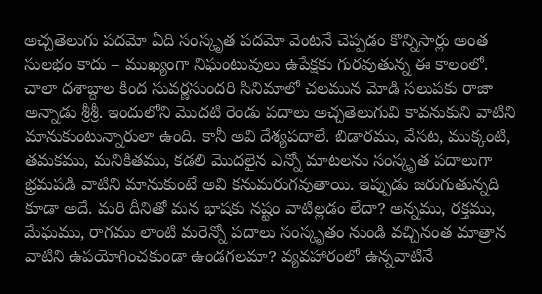అచ్చతెలుగు పదమో ఏది సంస్కృత పదమో వెంటనే చెప్పడం కొన్నిసార్లు అంత సులభం కాదు – ముఖ్యంగా నిఘంటువులు ఉపేక్షకు గురవుతున్న ఈ కాలంలో. చాలా దశాబ్దాల కింద సువర్ణసుందరి సినిమాలో చలమున మోడి సలుపకు రాజా అన్నాడు శ్రీశ్రీ. ఇందులోని మొదటి రెండు పదాలు అచ్చతెలుగువి కావనుకుని వాటిని మానుకుంటున్నారులా ఉంది. కానీ అవి దేశ్యపదాలే. బిడారము, వేసట, ముక్కంటి, తమకము, మనికితము, కడలి మొదలైన ఎన్నో మాటలను సంస్కృత పదాలుగా భ్రమపడి వాటిని మానుకుంటే అవి కనుమరుగవుతాయి. ఇప్పుడు జరుగుతున్నది కూడా అదే. మరి దీనితో మన భాషకు నష్టం వాటిల్లడం లేదా? అన్నము, రక్తము, మేఘము, రాగము లాంటి మరెన్నో పదాలు సంస్కృతం నుండి వచ్చినంత మాత్రాన వాటిని ఉపయోగించకుండా ఉండగలమా? వ్యవహారంలో ఉన్నవాటినే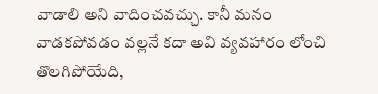వాడాలి అని వాదించవచ్చు. కానీ మనం వాడకపోవడం వల్లనే కదా అవి వ్యవహారం లోంచి తొలగిపోయేది,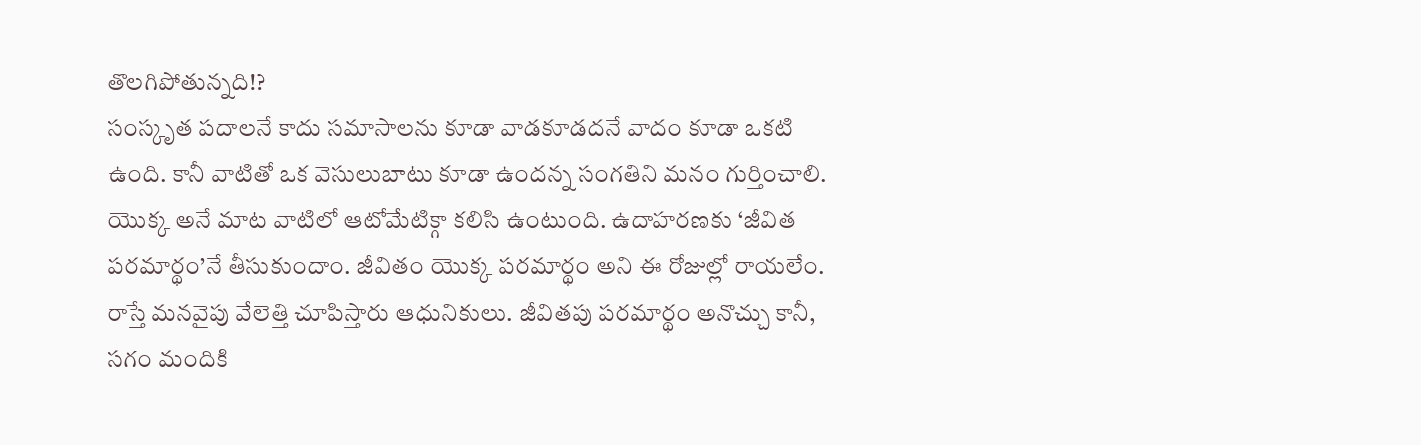తొలగిపోతున్నది!?
సంస్కృత పదాలనే కాదు సమాసాలను కూడా వాడకూడదనే వాదం కూడా ఒకటి ఉంది. కానీ వాటితో ఒక వెసులుబాటు కూడా ఉందన్న సంగతిని మనం గుర్తించాలి. యొక్క అనే మాట వాటిలో ఆటోమేటిక్గా కలిసి ఉంటుంది. ఉదాహరణకు ‘జీవిత పరమార్థం’నే తీసుకుందాం. జీవితం యొక్క పరమార్థం అని ఈ రోజుల్లో రాయలేం. రాస్తే మనవైపు వేలెత్తి చూపిస్తారు ఆధునికులు. జీవితపు పరమార్థం అనొచ్చు కానీ, సగం మందికి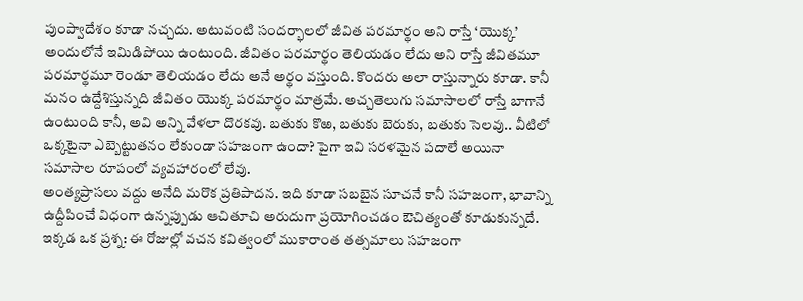పుంప్వాదేశం కూడా నచ్చదు. అటువంటి సందర్భాలలో జీవిత పరమార్థం అని రాస్తే ‘యొక్క’ అందులోనే ఇమిడిపోయి ఉంటుంది. జీవితం పరమార్థం తెలియడం లేదు అని రాస్తే జీవితమూ పరమార్థమూ రెండూ తెలియడం లేదు అనే అర్థం వస్తుంది. కొందరు అలా రాస్తున్నారు కూడా. కానీ మనం ఉద్దేశిస్తున్నది జీవితం యొక్క పరమార్థం మాత్రమే. అచ్చతెలుగు సమాసాలలో రాస్తే బాగానే ఉంటుంది కానీ, అవి అన్ని వేళలా దొరకవు. బతుకు కొఱ, బతుకు బెరుకు, బతుకు సెలవు.. వీటిలో ఒక్కటైనా ఎబ్బెట్టుతనం లేకుండా సహజంగా ఉందా? పైగా ఇవి సరళమైన పదాలే అయినా సమాసాల రూపంలో వ్యవహారంలో లేవు.
అంత్యప్రాసలు వద్దు అనేది మరొక ప్రతిపాదన. ఇది కూడా సబబైన సూచనే కానీ సహజంగా, భావాన్ని ఉద్దీపించే విధంగా ఉన్నప్పుడు ఆచితూచి అరుదుగా ప్రయోగించడం ఔచిత్యంతో కూడుకున్నదే. ఇక్కడ ఒక ప్రశ్న: ఈ రోజుల్లో వచన కవిత్వంలో ముకారాంత తత్సమాలు సహజంగా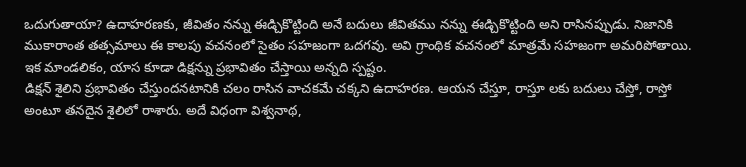ఒదుగుతాయా? ఉదాహరణకు, జీవితం నన్ను ఈడ్చికొట్టింది అనే బదులు జీవితము నన్ను ఈడ్చికొట్టింది అని రాసినప్పుడు. నిజానికి ముకారాంత తత్సమాలు ఈ కాలపు వచనంలో సైతం సహజంగా ఒదగవు. అవి గ్రాంథిక వచనంలో మాత్రమే సహజంగా అమరిపోతాయి. ఇక మాండలికం, యాస కూడా డిక్షన్ను ప్రభావితం చేస్తాయి అన్నది స్పష్టం.
డిక్షన్ శైలిని ప్రభావితం చేస్తుందనటానికి చలం రాసిన వాచకమే చక్కని ఉదాహరణ. ఆయన చేస్తూ, రాస్తూ లకు బదులు చేస్తో, రాస్తో అంటూ తనదైన శైలిలో రాశారు. అదే విధంగా విశ్వనాథ,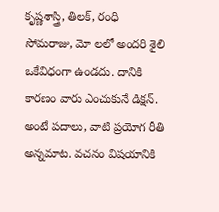కృష్ణశాస్త్రి, తిలక్, రంధి సోమరాజు, మో లలో అందరి శైలి ఒకేవిధంగా ఉండదు. దానికి కారణం వారు ఎంచుకునే డిక్షన్. అంటే పదాలు, వాటి ప్రయోగ రీతి అన్నమాట. వచనం విషయానికి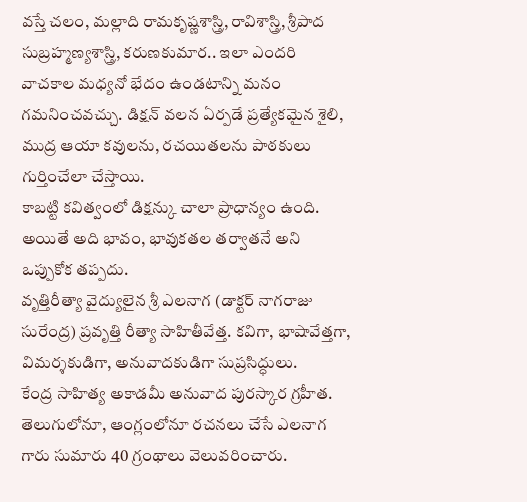వస్తే చలం, మల్లాది రామకృష్ణశాస్త్రి, రావిశాస్త్రి, శ్రీపాద సుబ్రహ్మణ్యశాస్త్రి, కరుణకుమార.. ఇలా ఎందరి వాచకాల మధ్యనో భేదం ఉండటాన్ని మనం గమనించవచ్చు. డిక్షన్ వలన ఏర్పడే ప్రత్యేకమైన శైలి, ముద్ర ఆయా కవులను, రచయితలను పాఠకులు గుర్తించేలా చేస్తాయి.
కాబట్టి కవిత్వంలో డిక్షన్కు చాలా ప్రాధాన్యం ఉంది. అయితే అది భావం, భావుకతల తర్వాతనే అని ఒప్పుకోక తప్పదు.
వృత్తిరీత్యా వైద్యులైన శ్రీ ఎలనాగ (డాక్టర్ నాగరాజు సురేంద్ర) ప్రవృత్తి రీత్యా సాహితీవేత్త. కవిగా, భాషావేత్తగా, విమర్శకుడిగా, అనువాదకుడిగా సుప్రసిద్ధులు.
కేంద్ర సాహిత్య అకాడమీ అనువాద పురస్కార గ్రహీత. తెలుగులోనూ, ఆంగ్లంలోనూ రచనలు చేసే ఎలనాగ గారు సుమారు 40 గ్రంథాలు వెలువరించారు.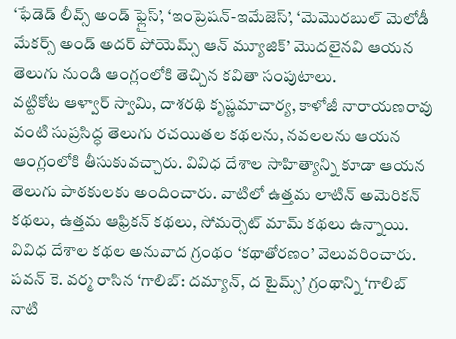‘ఫేడెడ్ లీవ్స్ అండ్ ఫ్లైస్’, ‘ఇంప్రెషన్-ఇమేజెస్’, ‘మెమొరబుల్ మెలోడీ మేకర్స్ అండ్ అదర్ పోయెమ్స్ ఆన్ మ్యూజిక్’ మొదలైనవి ఆయన తెలుగు నుండి ఆంగ్లంలోకి తెచ్చిన కవితా సంపుటాలు.
వట్టికోట ఆళ్వార్ స్వామి, దాశరథి కృష్ణమాచార్య, కాళోజీ నారాయణరావు వంటి సుప్రసిద్ధ తెలుగు రచయితల కథలను, నవలలను ఆయన ఆంగ్లంలోకి తీసుకువచ్చారు. వివిధ దేశాల సాహిత్యాన్ని కూడా ఆయన తెలుగు పాఠకులకు అందించారు. వాటిలో ఉత్తమ లాటిన్ అమెరికన్ కథలు, ఉత్తమ ఆఫ్రికన్ కథలు, సోమర్సెట్ మామ్ కథలు ఉన్నాయి.
వివిధ దేశాల కథల అనువాద గ్రంథం ‘కథాతోరణం’ వెలువరించారు. పవన్ కె. వర్మ రాసిన ‘గాలిబ్: దమ్యాన్, ద టైమ్స్’ గ్రంథాన్ని ‘గాలిబ్ నాటి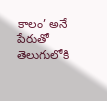కాలం’ అనే పేరుతో తెలుగులోకి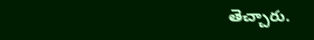తెచ్చారు.